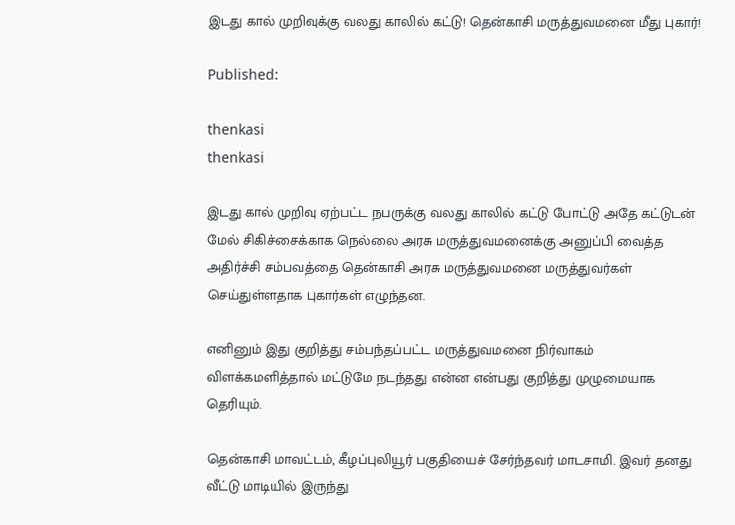இடது கால் முறிவுக்கு வலது காலில் கட்டு! தென்காசி மருத்துவமனை மீது புகார்!

Published:

thenkasi
thenkasi

இடது கால் முறிவு ஏற்பட்ட நபருக்கு வலது காலில் கட்டு போட்டு அதே கட்டுடன் மேல் சிகிச்சைக்காக நெல்லை அரசு மருத்துவமனைக்கு அனுப்பி வைத்த அதிர்ச்சி சம்பவத்தை தென்காசி அரசு மருத்துவமனை மருத்துவர்கள் செய்துள்ளதாக புகார்கள் எழுந்தன.

எனினும் இது குறித்து சம்பந்தப்பட்ட மருத்துவமனை நிர்வாகம் விளக்கமளித்தால் மட்டுமே நடந்தது என்ன என்பது குறித்து முழுமையாக தெரியும்.

தென்காசி மாவட்டம், கீழப்புலியூர் பகுதியைச் சேர்ந்தவர் மாடசாமி. இவர் தனது வீட்டு மாடியில் இருந்து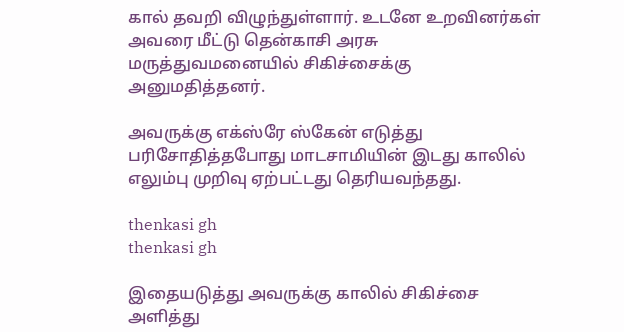கால் தவறி விழுந்துள்ளார். உடனே உறவினர்கள் அவரை மீட்டு தென்காசி அரசு மருத்துவமனையில் சிகிச்சைக்கு அனுமதித்தனர்.

அவருக்கு எக்ஸ்ரே ஸ்கேன் எடுத்து பரிசோதித்தபோது மாடசாமியின் இடது காலில் எலும்பு முறிவு ஏற்பட்டது தெரியவந்தது.

thenkasi gh
thenkasi gh

இதையடுத்து அவருக்கு காலில் சிகிச்சை அளித்து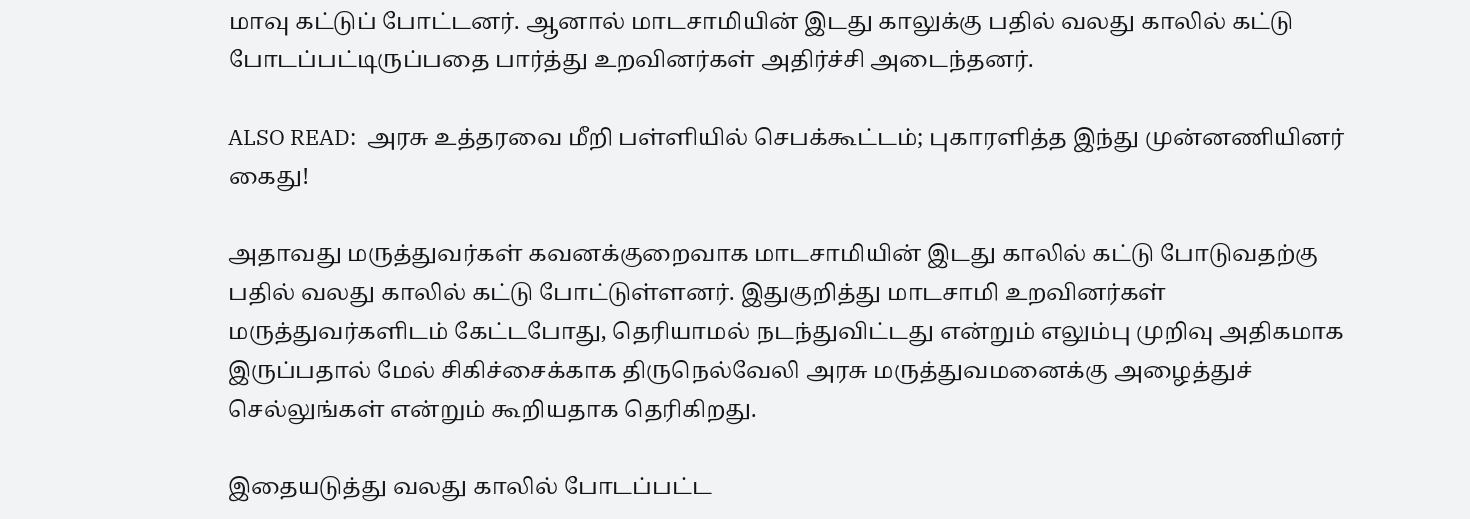மாவு கட்டுப் போட்டனர். ஆனால் மாடசாமியின் இடது காலுக்கு பதில் வலது காலில் கட்டு போடப்பட்டிருப்பதை பார்த்து உறவினர்கள் அதிர்ச்சி அடைந்தனர்.

ALSO READ:  அரசு உத்தரவை மீறி பள்ளியில் செபக்கூட்டம்; புகாரளித்த இந்து முன்னணியினர் கைது!

அதாவது மருத்துவர்கள் கவனக்குறைவாக மாடசாமியின் இடது காலில் கட்டு போடுவதற்கு பதில் வலது காலில் கட்டு போட்டுள்ளனர். இதுகுறித்து மாடசாமி உறவினர்கள் மருத்துவர்களிடம் கேட்டபோது, தெரியாமல் நடந்துவிட்டது என்றும் எலும்பு முறிவு அதிகமாக இருப்பதால் மேல் சிகிச்சைக்காக திருநெல்வேலி அரசு மருத்துவமனைக்கு அழைத்துச் செல்லுங்கள் என்றும் கூறியதாக தெரிகிறது.

இதையடுத்து வலது காலில் போடப்பட்ட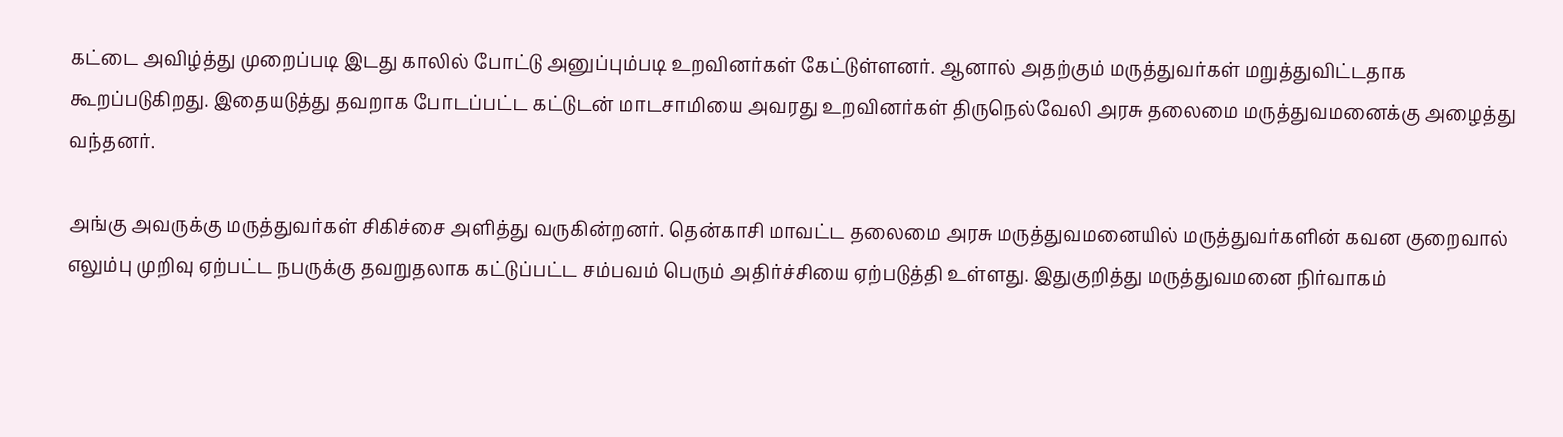கட்டை அவிழ்த்து முறைப்படி இடது காலில் போட்டு அனுப்பும்படி உறவினர்கள் கேட்டுள்ளனர். ஆனால் அதற்கும் மருத்துவர்கள் மறுத்துவிட்டதாக கூறப்படுகிறது. இதையடுத்து தவறாக போடப்பட்ட கட்டுடன் மாடசாமியை அவரது உறவினர்கள் திருநெல்வேலி அரசு தலைமை மருத்துவமனைக்கு அழைத்து வந்தனர்.

அங்கு அவருக்கு மருத்துவர்கள் சிகிச்சை அளித்து வருகின்றனர். தென்காசி மாவட்ட தலைமை அரசு மருத்துவமனையில் மருத்துவர்களின் கவன குறைவால் எலும்பு முறிவு ஏற்பட்ட நபருக்கு தவறுதலாக கட்டுப்பட்ட சம்பவம் பெரும் அதிர்ச்சியை ஏற்படுத்தி உள்ளது. இதுகுறித்து மருத்துவமனை நிர்வாகம்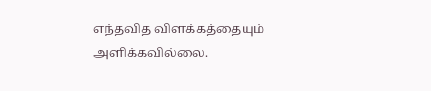எந்தவித விளக்கத்தையும் அளிக்கவில்லை.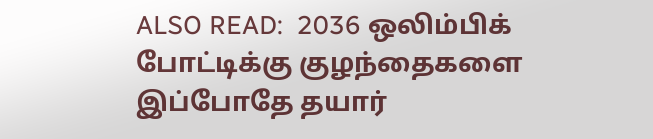ALSO READ:  2036 ஒலிம்பிக் போட்டிக்கு குழந்தைகளை இப்போதே தயார்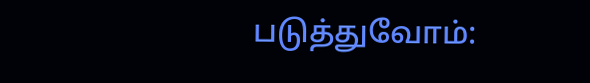படுத்துவோம்: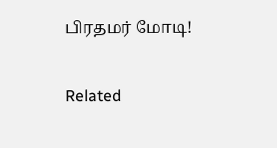பிரதமர் மோடி!

Related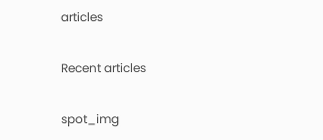articles

Recent articles

spot_img